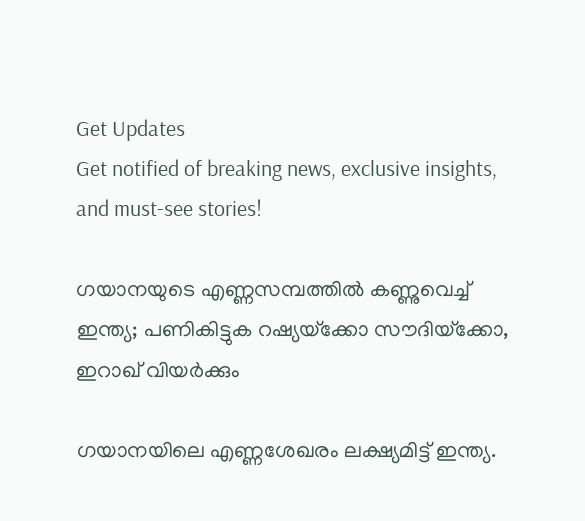Get Updates
Get notified of breaking news, exclusive insights, and must-see stories!

ഗയാനയുടെ എണ്ണസമ്പത്തില്‍ കണ്ണുവെച്ച് ഇന്ത്യ; പണികിട്ടുക റഷ്യയ്‌ക്കോ സൗദിയ്‌ക്കോ, ഇറാഖ് വിയര്‍ക്കും

ഗയാനയിലെ എണ്ണശേഖരം ലക്ഷ്യമിട്ട് ഇന്ത്യ.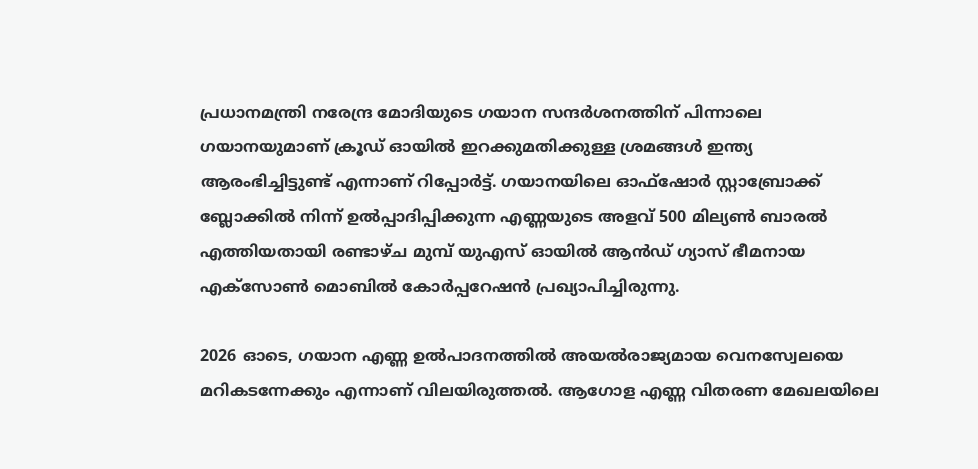പ്രധാനമന്ത്രി നരേന്ദ്ര മോദിയുടെ ഗയാന സന്ദര്‍ശനത്തിന് പിന്നാലെ ഗയാനയുമാണ് ക്രൂഡ് ഓയില്‍ ഇറക്കുമതിക്കുള്ള ശ്രമങ്ങള്‍ ഇന്ത്യ ആരംഭിച്ചിട്ടുണ്ട് എന്നാണ് റിപ്പോര്‍ട്ട്. ഗയാനയിലെ ഓഫ്ഷോര്‍ സ്റ്റാബ്രോക്ക് ബ്ലോക്കില്‍ നിന്ന് ഉല്‍പ്പാദിപ്പിക്കുന്ന എണ്ണയുടെ അളവ് 500 മില്യണ്‍ ബാരല്‍ എത്തിയതായി രണ്ടാഴ്ച മുമ്പ് യുഎസ് ഓയില്‍ ആന്‍ഡ് ഗ്യാസ് ഭീമനായ എക്സോണ്‍ മൊബില്‍ കോര്‍പ്പറേഷന്‍ പ്രഖ്യാപിച്ചിരുന്നു.

2026 ഓടെ, ഗയാന എണ്ണ ഉല്‍പാദനത്തില്‍ അയല്‍രാജ്യമായ വെനസ്വേലയെ മറികടന്നേക്കും എന്നാണ് വിലയിരുത്തല്‍. ആഗോള എണ്ണ വിതരണ മേഖലയിലെ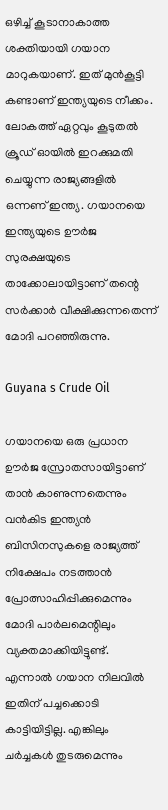ഒഴിച്ച് കൂടാനാകാത്ത ശക്തിയായി ഗയാന മാറുകയാണ്. ഇത് മുന്‍കൂട്ടി കണ്ടാണ് ഇന്ത്യയുടെ നീക്കം. ലോകത്ത് ഏറ്റവും കൂടുതല്‍ ക്രൂഡ് ഓയില്‍ ഇറക്കുമതി ചെയ്യുന്ന രാജ്യങ്ങളില്‍ ഒന്നണ് ഇന്ത്യ. ഗയാനയെ ഇന്ത്യയുടെ ഊര്‍ജ സുരക്ഷയുടെ താക്കോലായിട്ടാണ് തന്റെ സര്‍ക്കാര്‍ വീക്ഷിക്കുന്നതെന്ന് മോദി പറഞ്ഞിരുന്നു.

Guyana s Crude Oil

ഗയാനയെ ഒരു പ്രധാന ഊര്‍ജ സ്രോതസായിട്ടാണ് താന്‍ കാണുന്നതെന്നും വന്‍കിട ഇന്ത്യന്‍ ബിസിനസുകളെ രാജ്യത്ത് നിക്ഷേപം നടത്താന്‍ പ്രോത്സാഹിപ്പിക്കുമെന്നും മോദി പാര്‍ലമെന്റിലും വ്യക്തമാക്കിയിട്ടുണ്ട്. എന്നാല്‍ ഗയാന നിലവില്‍ ഇതിന് പച്ചക്കൊടി കാട്ടിയിട്ടില്ല. എങ്കിലും ചര്‍ച്ചകള്‍ തുടരുമെന്നും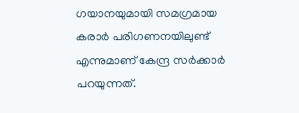ഗയാനയുമായി സമഗ്രമായ കരാര്‍ പരിഗണനയിലുണ്ട് എന്നുമാണ് കേന്ദ്ര സര്‍ക്കാര്‍ പറയുന്നത്.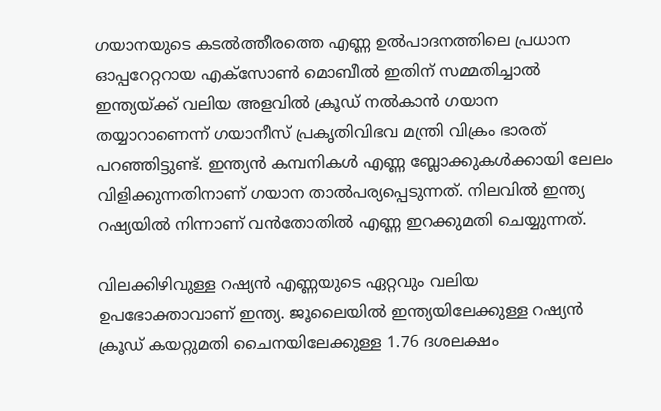ഗയാനയുടെ കടല്‍ത്തീരത്തെ എണ്ണ ഉല്‍പാദനത്തിലെ പ്രധാന ഓപ്പറേറ്ററായ എക്സോണ്‍ മൊബീല്‍ ഇതിന് സമ്മതിച്ചാല്‍ ഇന്ത്യയ്ക്ക് വലിയ അളവില്‍ ക്രൂഡ് നല്‍കാന്‍ ഗയാന തയ്യാറാണെന്ന് ഗയാനീസ് പ്രകൃതിവിഭവ മന്ത്രി വിക്രം ഭാരത് പറഞ്ഞിട്ടുണ്ട്. ഇന്ത്യന്‍ കമ്പനികള്‍ എണ്ണ ബ്ലോക്കുകള്‍ക്കായി ലേലം വിളിക്കുന്നതിനാണ് ഗയാന താല്‍പര്യപ്പെടുന്നത്. നിലവില്‍ ഇന്ത്യ റഷ്യയില്‍ നിന്നാണ് വന്‍തോതില്‍ എണ്ണ ഇറക്കുമതി ചെയ്യുന്നത്.

വിലക്കിഴിവുള്ള റഷ്യന്‍ എണ്ണയുടെ ഏറ്റവും വലിയ ഉപഭോക്താവാണ് ഇന്ത്യ. ജൂലൈയില്‍ ഇന്ത്യയിലേക്കുള്ള റഷ്യന്‍ ക്രൂഡ് കയറ്റുമതി ചൈനയിലേക്കുള്ള 1.76 ദശലക്ഷം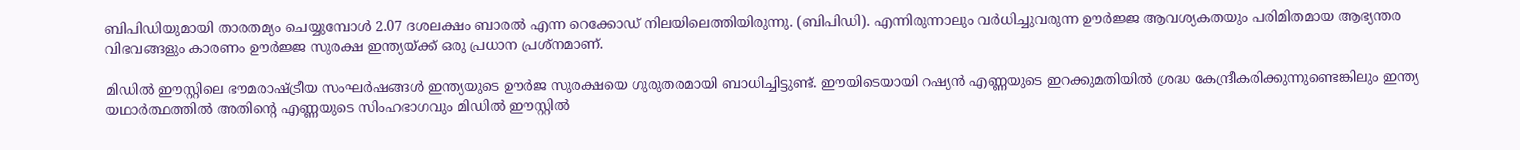ബിപിഡിയുമായി താരതമ്യം ചെയ്യുമ്പോള്‍ 2.07 ദശലക്ഷം ബാരല്‍ എന്ന റെക്കോഡ് നിലയിലെത്തിയിരുന്നു. (ബിപിഡി). എന്നിരുന്നാലും വര്‍ധിച്ചുവരുന്ന ഊര്‍ജ്ജ ആവശ്യകതയും പരിമിതമായ ആഭ്യന്തര വിഭവങ്ങളും കാരണം ഊര്‍ജ്ജ സുരക്ഷ ഇന്ത്യയ്ക്ക് ഒരു പ്രധാന പ്രശ്‌നമാണ്.

മിഡില്‍ ഈസ്റ്റിലെ ഭൗമരാഷ്ട്രീയ സംഘര്‍ഷങ്ങള്‍ ഇന്ത്യയുടെ ഊര്‍ജ സുരക്ഷയെ ഗുരുതരമായി ബാധിച്ചിട്ടുണ്ട്. ഈയിടെയായി റഷ്യന്‍ എണ്ണയുടെ ഇറക്കുമതിയില്‍ ശ്രദ്ധ കേന്ദ്രീകരിക്കുന്നുണ്ടെങ്കിലും ഇന്ത്യ യഥാര്‍ത്ഥത്തില്‍ അതിന്റെ എണ്ണയുടെ സിംഹഭാഗവും മിഡില്‍ ഈസ്റ്റില്‍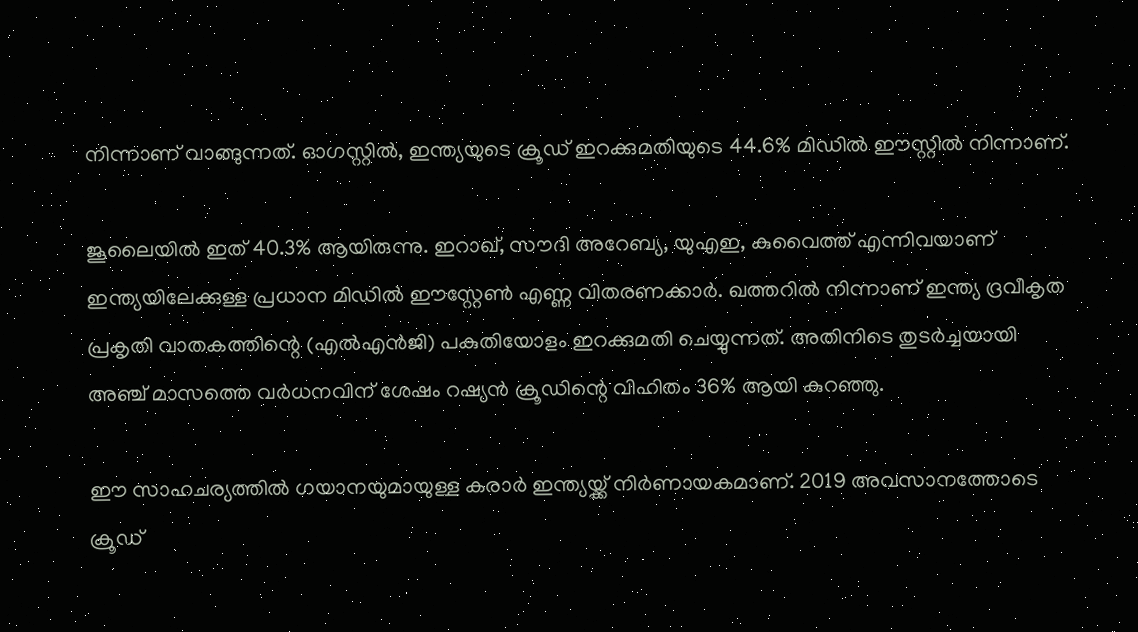നിന്നാണ് വാങ്ങുന്നത്. ഓഗസ്റ്റില്‍, ഇന്ത്യയുടെ ക്രൂഡ് ഇറക്കുമതിയുടെ 44.6% മിഡില്‍ ഈസ്റ്റില്‍ നിന്നാണ്.

ജൂലൈയില്‍ ഇത് 40.3% ആയിരുന്നു. ഇറാഖ്, സൗദി അറേബ്യ, യുഎഇ, കുവൈത്ത് എന്നിവയാണ് ഇന്ത്യയിലേക്കുള്ള പ്രധാന മിഡില്‍ ഈസ്റ്റേണ്‍ എണ്ണ വിതരണക്കാര്‍. ഖത്തറില്‍ നിന്നാണ് ഇന്ത്യ ദ്രവീകൃത പ്രകൃതി വാതകത്തിന്റെ (എല്‍എന്‍ജി) പകുതിയോളം ഇറക്കുമതി ചെയ്യുന്നത്. അതിനിടെ തുടര്‍ച്ചയായി അഞ്ച് മാസത്തെ വര്‍ധനവിന് ശേഷം റഷ്യന്‍ ക്രൂഡിന്റെ വിഹിതം 36% ആയി കുറഞ്ഞു.

ഈ സാഹചര്യത്തില്‍ ഗയാനയുമായുള്ള കരാര്‍ ഇന്ത്യയ്ക്ക് നിര്‍ണായകമാണ്. 2019 അവസാനത്തോടെ ക്രൂഡ്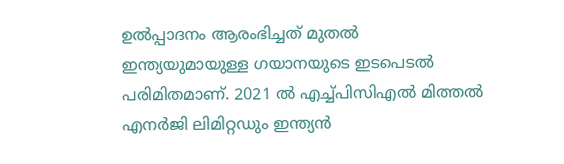ഉല്‍പ്പാദനം ആരംഭിച്ചത് മുതല്‍ ഇന്ത്യയുമായുള്ള ഗയാനയുടെ ഇടപെടല്‍ പരിമിതമാണ്. 2021 ല്‍ എച്ച്പിസിഎല്‍ മിത്തല്‍ എനര്‍ജി ലിമിറ്റഡും ഇന്ത്യന്‍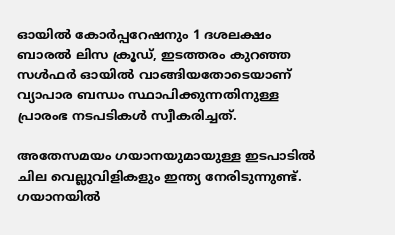ഓയില്‍ കോര്‍പ്പറേഷനും 1 ദശലക്ഷം ബാരല്‍ ലിസ ക്രൂഡ്, ഇടത്തരം കുറഞ്ഞ സള്‍ഫര്‍ ഓയില്‍ വാങ്ങിയതോടെയാണ് വ്യാപാര ബന്ധം സ്ഥാപിക്കുന്നതിനുള്ള പ്രാരംഭ നടപടികള്‍ സ്വീകരിച്ചത്.

അതേസമയം ഗയാനയുമായുള്ള ഇടപാടില്‍ ചില വെല്ലുവിളികളും ഇന്ത്യ നേരിടുന്നുണ്ട്. ഗയാനയില്‍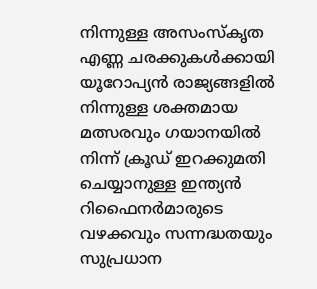നിന്നുള്ള അസംസ്‌കൃത എണ്ണ ചരക്കുകള്‍ക്കായി യൂറോപ്യന്‍ രാജ്യങ്ങളില്‍ നിന്നുള്ള ശക്തമായ മത്സരവും ഗയാനയില്‍ നിന്ന് ക്രൂഡ് ഇറക്കുമതി ചെയ്യാനുള്ള ഇന്ത്യന്‍ റിഫൈനര്‍മാരുടെ വഴക്കവും സന്നദ്ധതയും സുപ്രധാന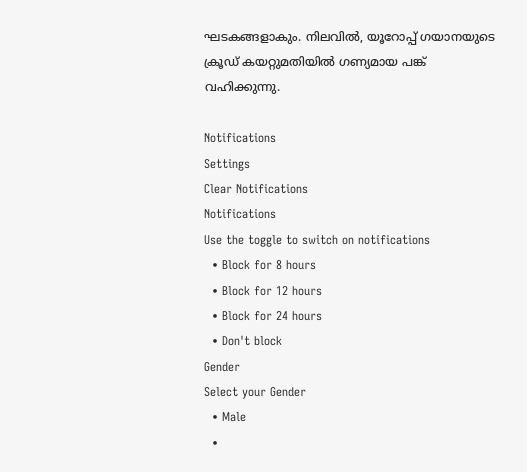ഘടകങ്ങളാകും. നിലവില്‍, യൂറോപ്പ് ഗയാനയുടെ ക്രൂഡ് കയറ്റുമതിയില്‍ ഗണ്യമായ പങ്ക് വഹിക്കുന്നു.

Notifications
Settings
Clear Notifications
Notifications
Use the toggle to switch on notifications
  • Block for 8 hours
  • Block for 12 hours
  • Block for 24 hours
  • Don't block
Gender
Select your Gender
  • Male
  •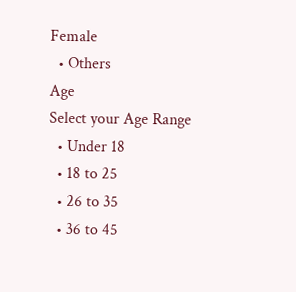Female
  • Others
Age
Select your Age Range
  • Under 18
  • 18 to 25
  • 26 to 35
  • 36 to 45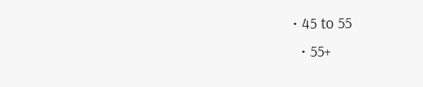• 45 to 55
  • 55+